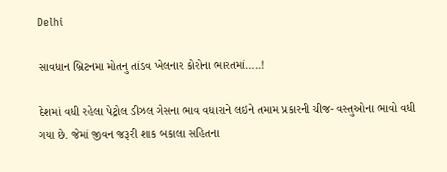Delhi

સાવધાન બ્રિટનમા મોતનુ તાંડવ ખેલનાર કોરોના ભારતમાં…..!

દેશમાં વધી રહેલા પેટ્રોલ ડીઝલ ગેસના ભાવ વધારાને લઇને તમામ પ્રકારની ચીજ- વસ્તુઓના ભાવો વધી ગયા છે. જેમાં જીવન જરૂરી શાક બકાલા સહિતના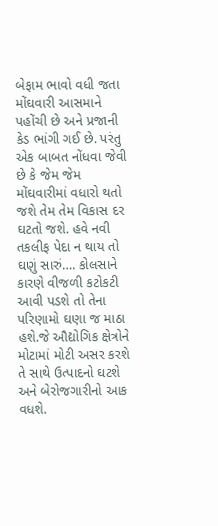બેફામ ભાવો વધી જતા મોંઘવારી આસમાને પહોંચી છે અને પ્રજાની કેડ ભાંગી ગઈ છે. પરંતુ એક બાબત નોંધવા જેવી છે કે જેમ જેમ મોંઘવારીમાં વધારો થતો જશે તેમ તેમ વિકાસ દર ઘટતો જશે. હવે નવી તકલીફ પેદા ન થાય તો ઘણું સારું…. કોલસાને કારણે વીજળી કટોકટી આવી પડશે તો તેના પરિણામો ઘણા જ માઠા હશે.જે ઔદ્યોગિક ક્ષેત્રોને મોટામાં મોટી અસર કરશે તે સાથે ઉત્પાદનો ઘટશે અને બેરોજગારીનો આક વધશે.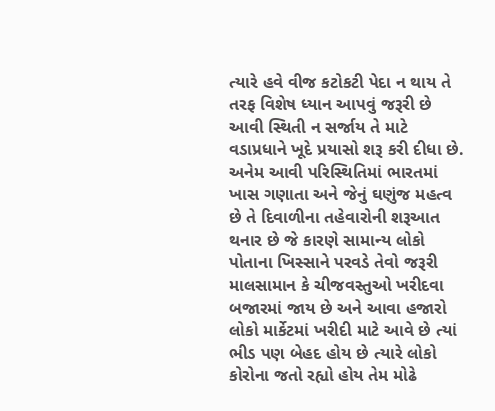ત્યારે હવે વીજ કટોકટી પેદા ન થાય તે તરફ વિશેષ ધ્યાન આપવું જરૂરી છે આવી સ્થિતી ન સર્જાય તે માટે વડાપ્રધાને ખૂદે પ્રયાસો શરૂ કરી દીધા છે. અનેમ આવી પરિસ્થિતિમાં ભારતમાં ખાસ ગણાતા અને જેનું ઘણુંજ મહત્વ છે તે દિવાળીના તહેવારોની શરૂઆત થનાર છે જે કારણે સામાન્ય લોકો પોતાના ખિસ્સાને પરવડે તેવો જરૂરી માલસામાન કે ચીજવસ્તુઓ ખરીદવા બજારમાં જાય છે અને આવા હજારો લોકો માર્કેટમાં ખરીદી માટે આવે છે ત્યાં ભીડ પણ બેહદ હોય છે ત્યારે લોકો કોરોના જતો રહ્યો હોય તેમ મોઢે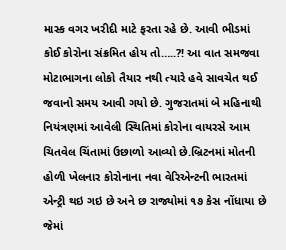માસ્ક વગર ખરીદી માટે ફરતા રહે છે. આવી ભીડમાં કોઈ કોરોના સંક્રમિત હોય તો…..?! આ વાત સમજવા મોટાભાગના લોકો તૈયાર નથી ત્યારે હવે સાવચેત થઈ જવાનો સમય આવી ગયો છે. ગુજરાતમાં બે મહિનાથી નિયંત્રણમાં આવેલી સ્થિતિમાં કોરોના વાયરસે આમ ચિતવેલ ચિંતામાં ઉછાળો આવ્યો છે.બ્રિટનમાં મોતની હોળી ખેલનાર કોરોનાના નવા વેરિએન્ટની ભારતમાં એન્ટ્રી થઇ ગઇ છે અને છ રાજ્યોમાં ૧૭ કેસ નોંધાયા છે જેમાં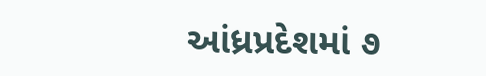આંધ્રપ્રદેશમાં ૭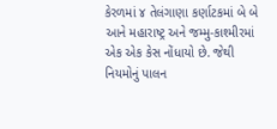કેરળમાં ૪ તેલંગાણા કર્ણાટકમાં બે બે આને મહારાષ્ટ્ર અને જમ્મુ-કાશ્મીરમાં એક એક કેસ નોંધાયો છે. જેથી નિયમોનું પાલન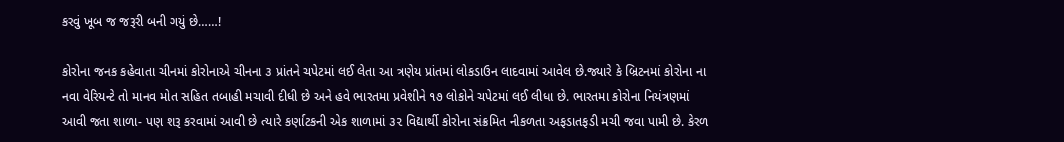કરવું ખૂબ જ જરૂરી બની ગયું છે……!

કોરોના જનક કહેવાતા ચીનમાં કોરોનાએ ચીનના ૩ પ્રાંતને ચપેટમાં લઈ લેતા આ ત્રણેય પ્રાંતમાં લોકડાઉન લાદવામાં આવેલ છે.જ્યારે કે બ્રિટનમાં કોરોના ના નવા વેરિયન્ટે તો માનવ મોત સહિત તબાહી મચાવી દીધી છે અને હવે ભારતમા પ્રવેશીને ૧૭ લોકોને ચપેટમાં લઈ લીધા છે. ભારતમા કોરોના નિયંત્રણમાં આવી જતા શાળા- પણ શરૂ કરવામાં આવી છે ત્યારે કર્ણાટકની એક શાળામાં ૩૨ વિદ્યાર્થી કોરોના સંક્રમિત નીકળતા અફડાતફડી મચી જવા પામી છે. કેરળ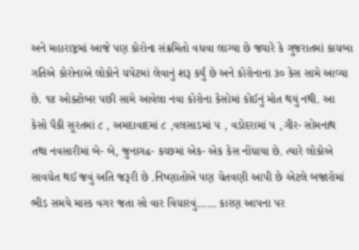અને મહારાષ્ટ્રમાં આજે પણ કોરોના સંક્રમિતો વધવા લાગ્યા છે જ્યારે કે ગુજરાતમાં કાચબા ગતિએ કોરોનાએ લોકોને ચપેટમાં લેવાનું શરૂ કર્યું છે અને કોરોનાના ૩૦ કેસ સામે આવ્યા છે. ૧૪ ઓક્ટોબર પછી સામે આવેલા નવા કોરોના કેસોમાં કોઈનું મોત થયું નથી. આ કેસો પૈકી સૂરતમાં ૮ , અમદાવાદમાં ૮ ,વલસાડમાં ૫ , વડોદરામાં ૫ ,ગીર- સોમનાથ તથા નવસારીમાં બે- બે, જુનાગઢ- કચ્છમાં એક- એક કેસ નોંધાયા છે. ત્યારે લોકોએ સાવચેત થઈ જવું અતિ જરૂરી છે .નિષ્ણાતોએ પણ ચેતવણી આપી છે એટલે બજારોમાં ભીડ સમયે માસ્ક વગર જતા સો વાર વિચારવું…… કારણ આપના પર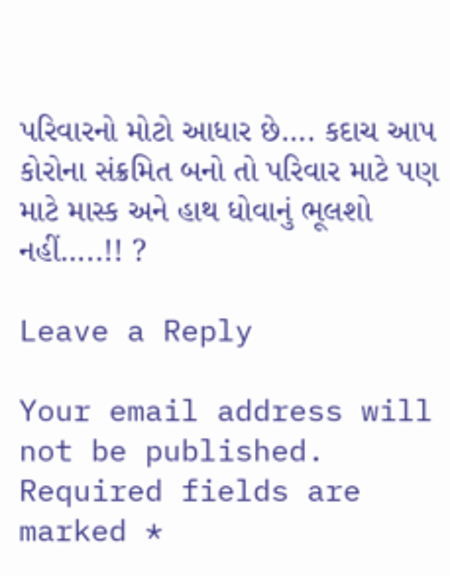પરિવારનો મોટો આધાર છે…. કદાચ આપ કોરોના સંક્રમિત બનો તો પરિવાર માટે પણ માટે માસ્ક અને હાથ ધોવાનું ભૂલશો નહીં…..!! ?

Leave a Reply

Your email address will not be published. Required fields are marked *